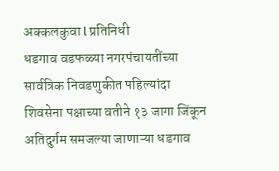अक्कलकुवा l प्रतिनिधी
धडगाव वडफळ्या नगरपंचायतींच्या सार्वत्रिक निवडणुकीत पहिल्यांदा शिवसेना पक्षाच्या वतीने १३ जागा जिंकून अतिदुर्गम समजल्या जाणाऱ्या धडगाव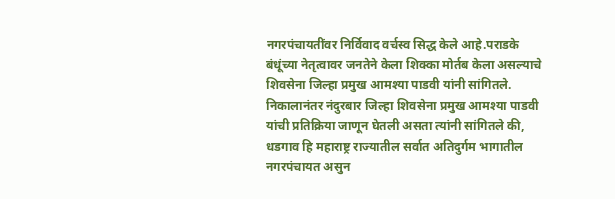नगरपंचायतींवर निर्विवाद वर्चस्व सिद्ध केले आहे.पराडके बंधूंच्या नेतृत्वावर जनतेने केला शिक्का मोर्तब केला असल्याचे शिवसेना जिल्हा प्रमुख आमश्या पाडवी यांनी सांगितले.
निकालानंतर नंदुरबार जिल्हा शिवसेना प्रमुख आमश्या पाडवी यांची प्रतिक्रिया जाणून घेतली असता त्यांनी सांगितले की, धडगाव हि महाराष्ट्र राज्यातील सर्वात अतिदुर्गम भागातील नगरपंचायत असुन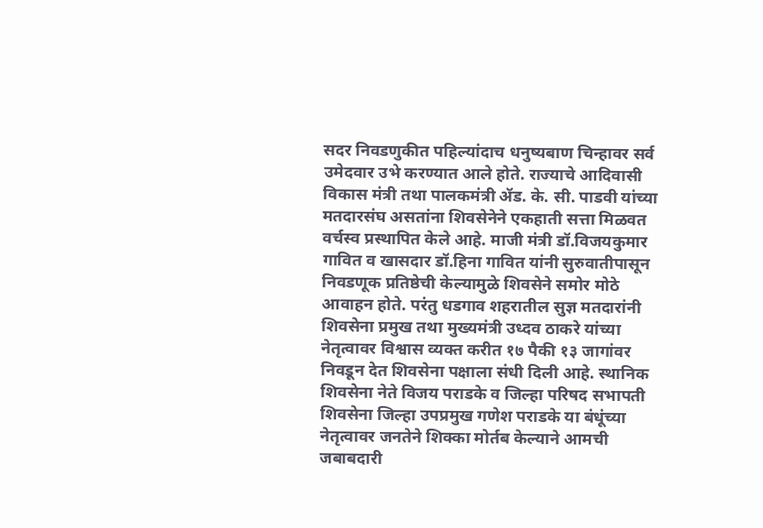सदर निवडणुकीत पहिल्यांदाच धनुष्यबाण चिन्हावर सर्व उमेदवार उभे करण्यात आले होते. राज्याचे आदिवासी विकास मंत्री तथा पालकमंत्री ॲड. के. सी. पाडवी यांच्या मतदारसंघ असतांना शिवसेनेने एकहाती सत्ता मिळवत वर्चस्व प्रस्थापित केले आहे. माजी मंत्री डॉ.विजयकुमार गावित व खासदार डॉ.हिना गावित यांनी सुरुवातीपासून निवडणूक प्रतिष्ठेची केल्यामुळे शिवसेने समोर मोठे आवाहन होते. परंतु धडगाव शहरातील सुज्ञ मतदारांनी शिवसेना प्रमुख तथा मुख्यमंत्री उध्दव ठाकरे यांच्या नेतृत्वावर विश्वास व्यक्त करीत १७ पैकी १३ जागांवर निवडून देत शिवसेना पक्षाला संधी दिली आहे. स्थानिक शिवसेना नेते विजय पराडके व जिल्हा परिषद सभापती शिवसेना जिल्हा उपप्रमुख गणेश पराडके या बंधूंच्या नेतृत्वावर जनतेने शिक्का मोर्तब केल्याने आमची जबाबदारी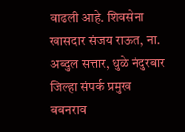वाढली आहे. शिवसेना खासदार संजय राऊत, ना. अब्दुल सत्तार, धुळे नंदुरबार जिल्हा संपर्क प्रमुख बबनराव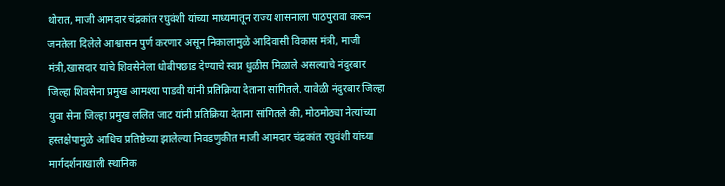थोरात, माजी आमदार चंद्रकांत रघुवंशी यांच्या माध्यमातून राज्य शासनाला पाठपुरावा करून जनतेला दिलेले आश्वासन पुर्ण करणार असून निकालामुळे आदिवासी विकास मंत्री, माजी मंत्री,खासदार यांचे शिवसेनेला धोबीपछाड देण्याचे स्वप्न धुळीस मिळाले असल्याचे नंदुरबार जिल्हा शिवसेना प्रमुख आमश्या पाडवी यांनी प्रतिक्रिया देताना सांगितले. यावेळी नंदुरबार जिल्हा युवा सेना जिल्हा प्रमुख ललित जाट यांनी प्रतिक्रिया देताना सांगितले की, मोठमोठ्या नेत्यांच्या हस्तक्षेपामुळे आधिच प्रतिष्ठेच्या झालेल्या निवडणुकीत माजी आमदार चंद्रकांत रघुवंशी यांच्या मार्गदर्शनाखाली स्थानिक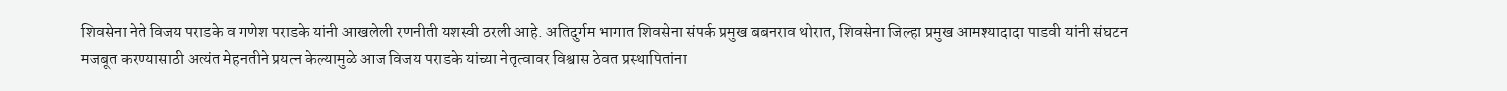शिवसेना नेते विजय पराडके व गणेश पराडके यांनी आखलेली रणनीती यशस्वी ठरली आहे. अतिदुर्गम भागात शिवसेना संपर्क प्रमुख बबनराव थोरात, शिवसेना जिल्हा प्रमुख आमश्यादादा पाडवी यांनी संघटन मजबूत करण्यासाठी अत्यंत मेहनतीने प्रयत्न केल्यामुळे आज विजय पराडके यांच्या नेतृत्वावर विश्वास ठेवत प्रस्थापितांना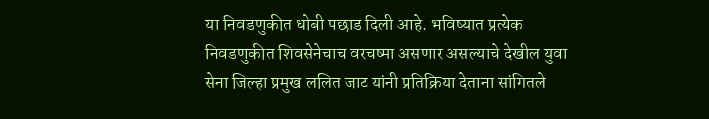या निवडणुकीत धोबी पछाड दिली आहे. भविष्यात प्रत्येक निवडणुकीत शिवसेनेचाच वरचष्मा असणार असल्याचे देखील युवा सेना जिल्हा प्रमुख ललित जाट यांनी प्रतिक्रिया देताना सांगितले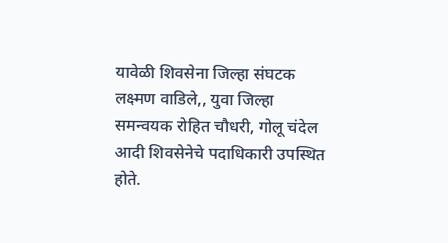यावेळी शिवसेना जिल्हा संघटक लक्ष्मण वाडिले,, युवा जिल्हा समन्वयक रोहित चौधरी, गोलू चंदेल आदी शिवसेनेचे पदाधिकारी उपस्थित होते.